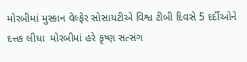મોરબીમાં મુસ્કાન વેલ્ફેર સોસાયટીએ વિશ્વ ટીબી દિવસે 5 દર્દીઓને દત્તક લીધા  મોરબીમાં હરે કૃષ્ણ સત્સંગ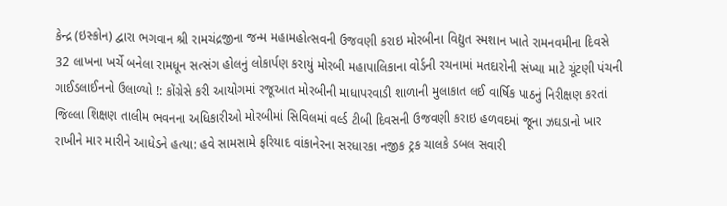કેન્દ્ર (ઇસ્કોન) દ્વારા ભગવાન શ્રી રામચંદ્રજીના જન્મ મહામહોત્સવની ઉજવણી કરાઇ મોરબીના વિદ્યુત સ્મશાન ખાતે રામનવમીના દિવસે 32 લાખના ખર્ચે બનેલા રામધૂન સત્સંગ હોલનું લોકાર્પણ કરાયું મોરબી મહાપાલિકાના વોર્ડની રચનામાં મતદારોની સંખ્યા માટે ચૂંટણી પંચની ગાઈડલાઈનનો ઉલાળ્યો !: કોંગ્રેસે કરી આયોગમાં રજૂઆત મોરબીની માધાપરવાડી શાળાની મુલાકાત લઈ વાર્ષિક પાઠનું નિરીક્ષણ કરતાં જિલ્લા શિક્ષણ તાલીમ ભવનના અધિકારીઓ મોરબીમાં સિવિલમાં વર્લ્ડ ટીબી દિવસની ઉજવણી કરાઇ હળવદમાં જૂના ઝઘડાનો ખાર રાખીને માર મારીને આધેડને હત્યા: હવે સામસામે ફરિયાદ વાંકાનેરના સરધારકા નજીક ટ્રક ચાલકે ડબલ સવારી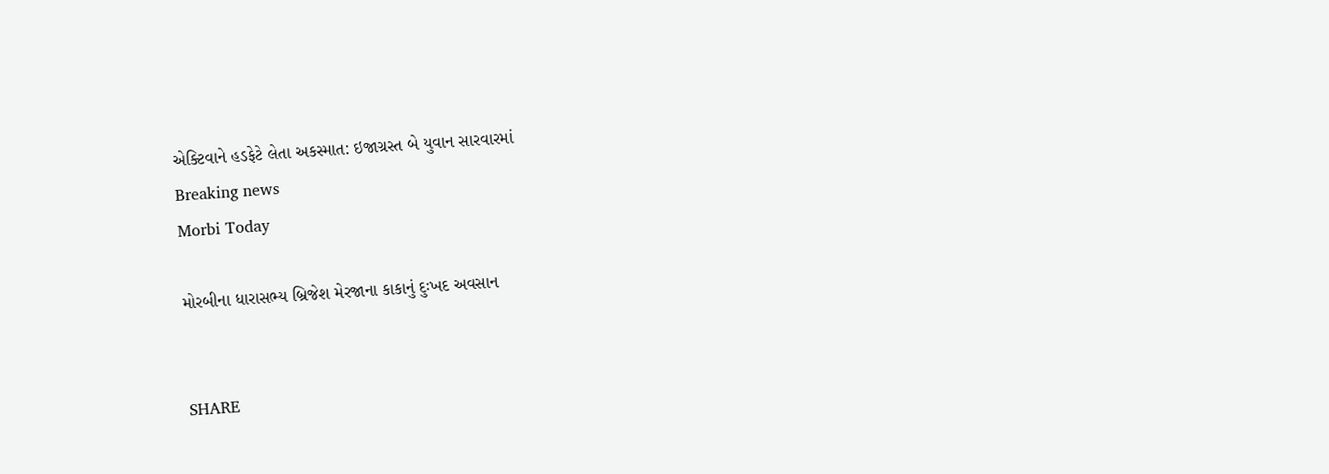એક્ટિવાને હડફેટે લેતા અકસ્માત: ઇજાગ્રસ્ત બે યુવાન સારવારમાં
Breaking news
Morbi Today

મોરબીના ધારાસભ્ય બ્રિજેશ મેરજાના કાકાનું દુઃખદ અવસાન


SHARE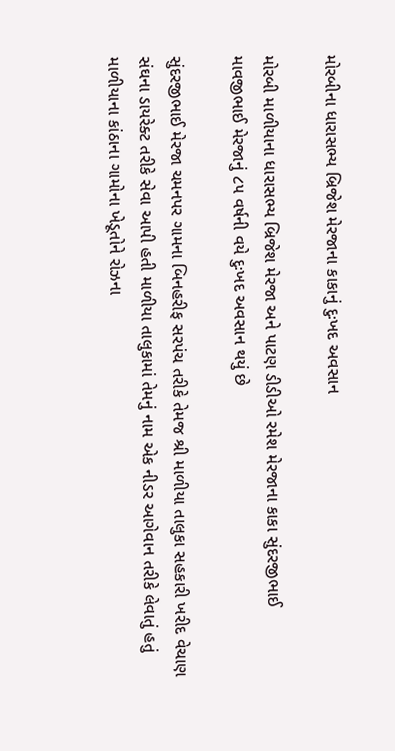મોરબીના ધારાસભ્ય બ્રિજેશ મેરજાના કાકાનું દુઃખદ અવસાન

મોરબી માળીયાના ધારાસભ્ય બ્રિજેશ મેરજા અને પાટણ ડીડીઓ રમેશ મેરજાના કાકા સુંદરજીભાઈ માવજીભાઈ મેરજાનું ૮૫ વર્ષની વયે દુઃખદ અવસાન થયું છે

સુંદરજીભાઈ મેરજા ચમનપર ગામના બિનહરીફ સરપંચ તરીકે તેમજ શ્રી માળીયા તાલુકા સહકારી ખરીદ વેચાણ સંઘના ડાયરેક્ટ તરીકે સેવા આપી હતી માળીયા તાલુકામાં તેમનું નામ એક નીડર આગેવાન તરીકે લેવાતું હતું માળીયાના કાંઠાના ગામોના ખેડૂતોને રોઝના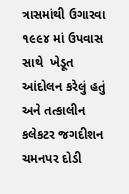ત્રાસમાંથી ઉગારવા ૧૯૯૪ માં ઉપવાસ સાથે  ખેડૂત  આંદોલન કરેલું હતું અને તત્કાલીન કલેકટર જગદીશન ચમનપર દોડી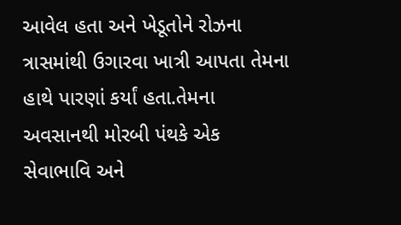આવેલ હતા અને ખેડૂતોને રોઝના ત્રાસમાંથી ઉગારવા ખાત્રી આપતા તેમના હાથે પારણાં કર્યાં હતા.તેમના અવસાનથી મોરબી પંથકે એક સેવાભાવિ અને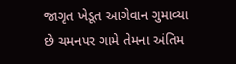જાગૃત ખેડૂત આગેવાન ગુમાવ્યા છે ચમનપર ગામે તેમના અંતિમ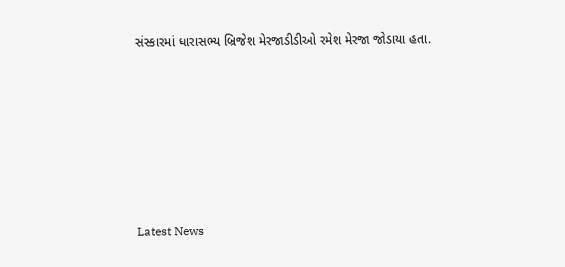સંસ્કારમાં ધારાસભ્ય બ્રિજેશ મેરજાડીડીઓ રમેશ મેરજા જોડાયા હતા.








Latest News